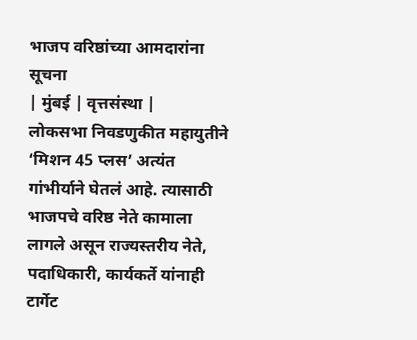भाजप वरिष्ठांच्या आमदारांना सूचना
| मुंबई | वृत्तसंस्था |
लोकसभा निवडणुकीत महायुतीने ‘मिशन 45 प्लस’ अत्यंत गांभीर्याने घेतलं आहे. त्यासाठी भाजपचे वरिष्ठ नेते कामाला लागले असून राज्यस्तरीय नेते, पदाधिकारी, कार्यकर्ते यांनाही टार्गेट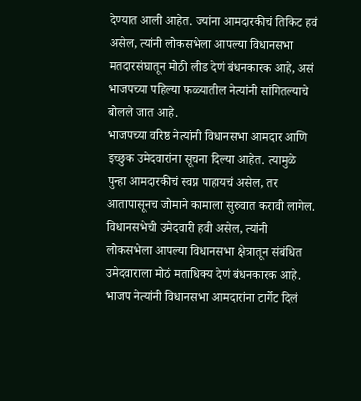देण्यात आली आहेत. ज्यांना आमदारकीचं तिकिट हवं असेल, त्यांनी लोकसभेला आपल्या विधानसभा मतदारसंघातून मोठी लीड देणं बंधनकारक आहे, असं भाजपच्या पहिल्या फळ्यातील नेत्यांनी सांगितल्याचे बोलले जात आहे.
भाजपच्या वरिष्ठ नेत्यांनी विधानसभा आमदार आणि इच्छुक उमेदवारांना सूचना दिल्या आहेत. त्यामुळे पुन्हा आमदारकीचं स्वप्न पाहायचं असेल, तर आतापासूनच जोमाने कामाला सुरुवात करावी लागेल. विधानसभेची उमेदवारी हवी असेल, त्यांनी लोकसभेला आपल्या विधानसभा क्षेत्रातून संबंधित उमेदवाराला मोठं मताधिक्य देणं बंधनकारक आहे.
भाजप नेत्यांनी विधानसभा आमदारांना टार्गेट दिलं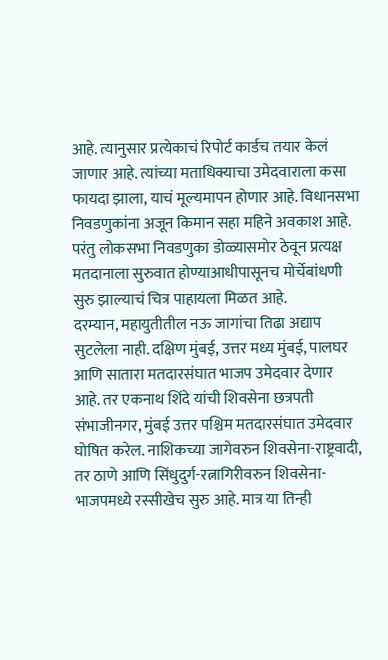आहे. त्यानुसार प्रत्येकाचं रिपोर्ट कार्डच तयार केलं जाणार आहे. त्यांच्या मताधिक्याचा उमेदवाराला कसा फायदा झाला, याचं मूल्यमापन होणार आहे. विधानसभा निवडणुकांना अजून किमान सहा महिने अवकाश आहे. परंतु लोकसभा निवडणुका डोळ्यासमोर ठेवून प्रत्यक्ष मतदानाला सुरुवात होण्याआधीपासूनच मोर्चेबांधणी सुरु झाल्याचं चित्र पाहायला मिळत आहे.
दरम्यान, महायुतीतील नऊ जागांचा तिढा अद्याप सुटलेला नाही. दक्षिण मुंबई, उत्तर मध्य मुंबई, पालघर आणि सातारा मतदारसंघात भाजप उमेदवार देणार आहे. तर एकनाथ शिंदे यांची शिवसेना छत्रपती संभाजीनगर, मुंबई उत्तर पश्चिम मतदारसंघात उमेदवार घोषित करेल. नाशिकच्या जागेवरुन शिवसेना-राष्ट्रवादी, तर ठाणे आणि सिंधुदुर्ग-रत्नागिरीवरुन शिवसेना-भाजपमध्ये रस्सीखेच सुरु आहे. मात्र या तिन्ही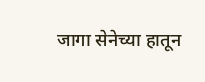जागा सेनेच्या हातून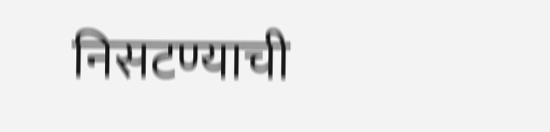निसटण्याची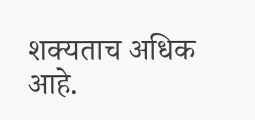शक्यताच अधिक आहे.